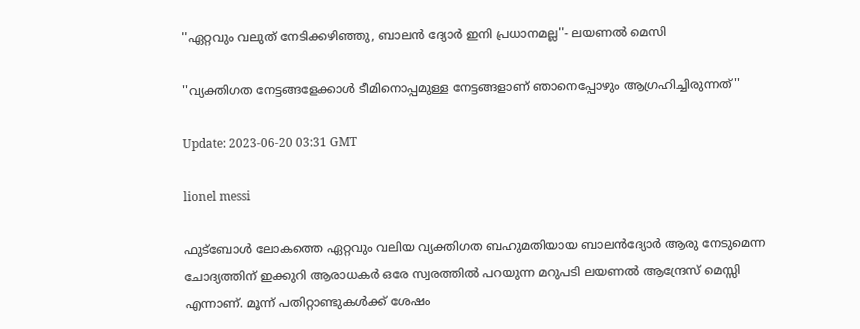''ഏറ്റവും വലുത് നേടിക്കഴിഞ്ഞു, ബാലൻ ദ്യോർ ഇനി പ്രധാനമല്ല''- ലയണല്‍ മെസി

''വ്യക്തിഗത നേട്ടങ്ങളേക്കാൾ ടീമിനൊപ്പമുള്ള നേട്ടങ്ങളാണ് ഞാനെപ്പോഴും ആഗ്രഹിച്ചിരുന്നത്''

Update: 2023-06-20 03:31 GMT

lionel messi

ഫുട്ബോള്‍ ലോകത്തെ ഏറ്റവും വലിയ വ്യക്തിഗത ബഹുമതിയായ ബാലന്‍ദ്യോര്‍ ആരു നേടുമെന്ന ചോദ്യത്തിന് ഇക്കുറി ആരാധകര്‍ ഒരേ സ്വരത്തില്‍ പറയുന്ന മറുപടി ലയണല്‍ ആന്ദ്രേസ് മെസ്സി എന്നാണ്. മൂന്ന് പതിറ്റാണ്ടുകള്‍ക്ക് ശേഷം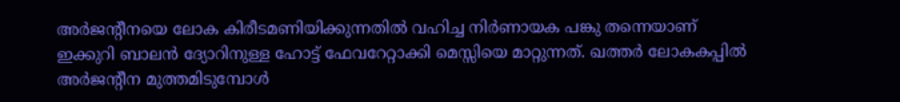അര്‍ജന്‍റീനയെ ലോക കിരീടമണിയിക്കുന്നതില്‍ വഹിച്ച നിര്‍ണായക പങ്കു തന്നെയാണ് ഇക്കുറി ബാലന്‍ ദ്യോറിനുള്ള ഹോട്ട് ഫേവറേറ്റാക്കി മെസ്സിയെ മാറ്റുന്നത്. ഖത്തര്‍ ലോകകപ്പില്‍ അര്‍ജന്‍റീന മുത്തമിടുമ്പോള്‍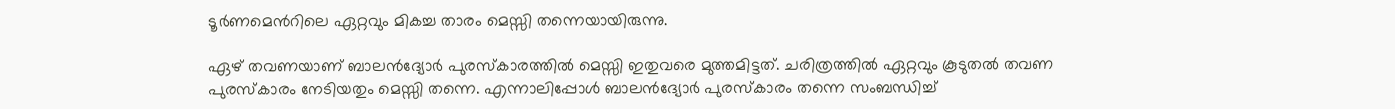ടൂര്‍ണമെന്‍റിലെ ഏറ്റവും മികച്ച താരം മെസ്സി തന്നെയായിരുന്നു.

ഏഴ് തവണയാണ് ബാലന്‍ദ്യോര്‍ പുരസ്കാരത്തില്‍ മെസ്സി ഇതുവരെ മുത്തമിട്ടത്. ചരിത്രത്തില്‍ ഏറ്റവും കൂടുതല്‍ തവണ പുരസ്കാരം നേടിയതും മെസ്സി തന്നെ. എന്നാലിപ്പോള്‍ ബാലന്‍ദ്യോര്‍ പുരസ്കാരം തന്നെ സംബന്ധിച്ച്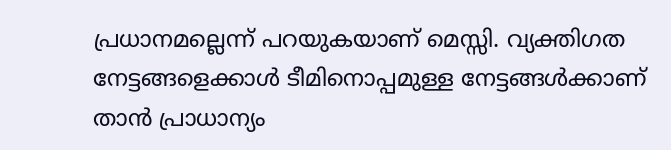പ്രധാനമല്ലെന്ന് പറയുകയാണ് മെസ്സി. വ്യക്തിഗത നേട്ടങ്ങളെക്കാള്‍ ടീമിനൊപ്പമുള്ള നേട്ടങ്ങള്‍ക്കാണ് താന്‍ പ്രാധാന്യം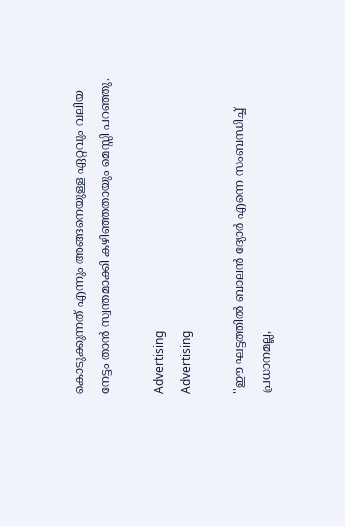കൊടുക്കുന്നത് എന്നും അങ്ങനെയുള്ള ഏറ്റവും വലിയ നേട്ടം താന്‍ സ്വന്തമാക്കി കഴിഞ്ഞതായും മെസ്സി പറഞ്ഞു.

Advertising
Advertising

''ഈ ഘട്ടത്തിൽ ബാലൻ ദ്യോർ എന്നെ സംബന്ധിച്ച് പ്രധാനമല്ല,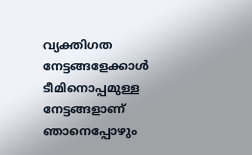വ്യക്തിഗത നേട്ടങ്ങളേക്കാൾ ടീമിനൊപ്പമുള്ള നേട്ടങ്ങളാണ് ഞാനെപ്പോഴും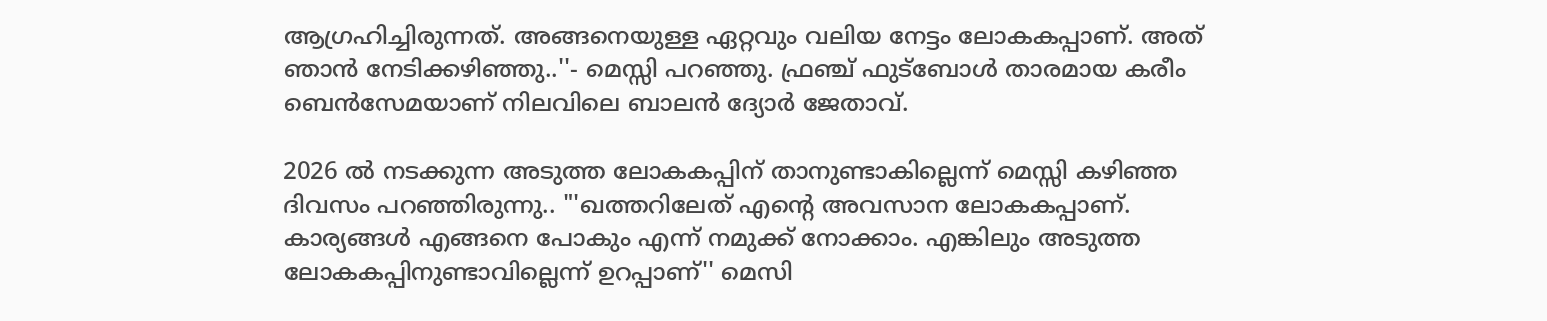ആഗ്രഹിച്ചിരുന്നത്. അങ്ങനെയുള്ള ഏറ്റവും വലിയ നേട്ടം ലോകകപ്പാണ്. അത് ഞാൻ നേടിക്കഴിഞ്ഞു..''- മെസ്സി പറഞ്ഞു. ഫ്രഞ്ച് ഫുട്ബോള്‍ താരമായ കരീം ബെന്‍സേമയാണ് നിലവിലെ ബാലന്‍ ദ്യോര്‍ ജേതാവ്.

2026 ല്‍ നടക്കുന്ന അടുത്ത ലോകകപ്പിന് താനുണ്ടാകില്ലെന്ന് മെസ്സി കഴിഞ്ഞ ദിവസം പറഞ്ഞിരുന്നു.. "'ഖത്തറിലേത് എന്‍റെ അവസാന ലോകകപ്പാണ്. കാര്യങ്ങള്‍ എങ്ങനെ പോകും എന്ന് നമുക്ക് നോക്കാം. എങ്കിലും അടുത്ത ലോകകപ്പിനുണ്ടാവില്ലെന്ന് ഉറപ്പാണ്'' മെസി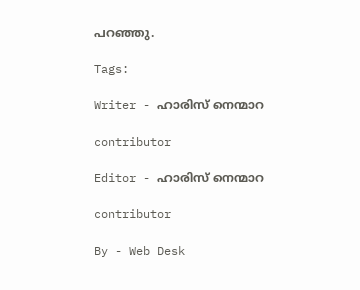പറഞ്ഞു.

Tags:

Writer - ഹാരിസ് നെന്മാറ

contributor

Editor - ഹാരിസ് നെന്മാറ

contributor

By - Web Desk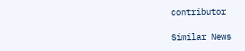contributor

Similar News